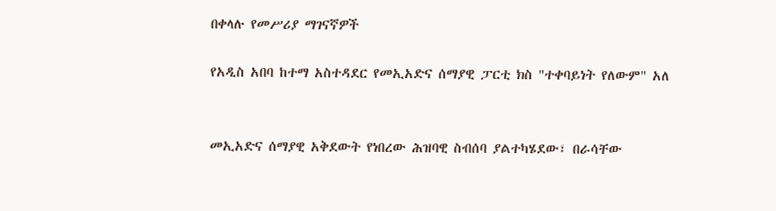በቀላሉ የመሥሪያ ማገናኛዎች

የአዲስ አበባ ከተማ አስተዳደር የመኢአድና ሰማያዊ ፓርቲ ክስ "ተቀባይነት የለውም" አለ


መኢአድና ሰማያዊ አቅደውት የነበረው ሕዝባዊ ስብሰባ ያልተካሄደው፣ በራሳቸው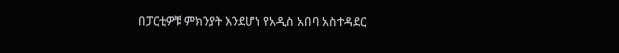በፓርቲዎቹ ምክንያት እንደሆነ የአዲስ አበባ አስተዳደር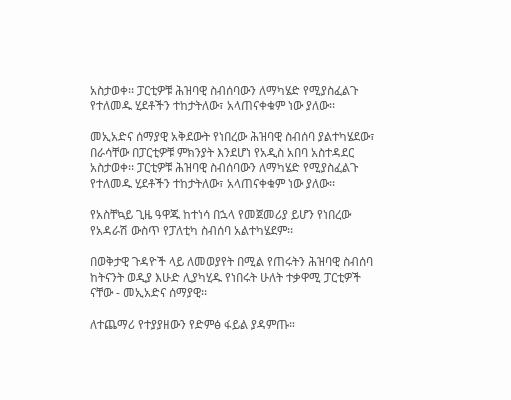አስታወቀ፡፡ ፓርቲዎቹ ሕዝባዊ ስብሰባውን ለማካሄድ የሚያስፈልጉ የተለመዱ ሂደቶችን ተከታትለው፣ አላጠናቀቁም ነው ያለው፡፡

መኢአድና ሰማያዊ አቅደውት የነበረው ሕዝባዊ ስብሰባ ያልተካሄደው፣ በራሳቸው በፓርቲዎቹ ምክንያት እንደሆነ የአዲስ አበባ አስተዳደር አስታወቀ፡፡ ፓርቲዎቹ ሕዝባዊ ስብሰባውን ለማካሄድ የሚያስፈልጉ የተለመዱ ሂደቶችን ተከታትለው፣ አላጠናቀቁም ነው ያለው፡፡

የአስቸኳይ ጊዜ ዓዋጁ ከተነሳ በኋላ የመጀመሪያ ይሆን የነበረው የአዳራሽ ውስጥ የፓለቲካ ስብሰባ አልተካሄደም፡፡

በወቅታዊ ጉዳዮች ላይ ለመወያየት በሚል የጠሩትን ሕዝባዊ ስብሰባ ከትናንት ወዲያ እሁድ ሊያካሂዱ የነበሩት ሁለት ተቃዋሚ ፓርቲዎች ናቸው - መኢአድና ሰማያዊ፡፡

ለተጨማሪ የተያያዘውን የድምፅ ፋይል ያዳምጡ።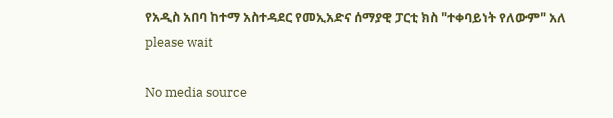የአዲስ አበባ ከተማ አስተዳደር የመኢአድና ሰማያዊ ፓርቲ ክስ "ተቀባይነት የለውም" አለ
please wait

No media source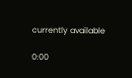currently available

0:00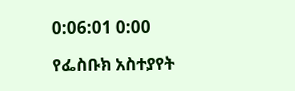0:06:01 0:00

የፌስቡክ አስተያየት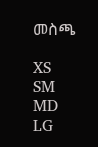መስጫ

XS
SM
MD
LG